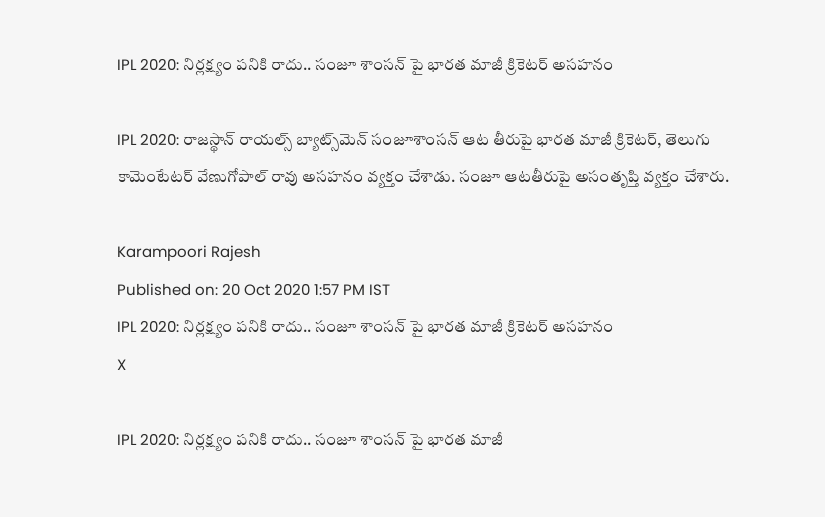IPL 2020: నిర్ల‌క్ష్యం ప‌నికి రాదు.. సంజూ శాంసన్ పై భార‌త మాజీ క్రికెటర్ అస‌హ‌నం

IPL 2020: రాజస్థాన్ రాయల్స్ బ్యాట్స్‌మెన్ సంజూశాంసన్ ఆట తీరుపై భారత మాజీ క్రికెటర్, తెలుగు కామెంటేటర్ వేణుగోపాల్ రావు అసహనం వ్యక్తం చేశాడు. సంజూ ఆట‌తీరుపై అసంతృప్తి వ్య‌క్తం చేశారు.

Karampoori Rajesh
Published on: 20 Oct 2020 1:57 PM IST
IPL 2020: నిర్ల‌క్ష్యం ప‌నికి రాదు.. సంజూ శాంసన్ పై భార‌త మాజీ క్రికెటర్ అస‌హ‌నం
X

IPL 2020: నిర్ల‌క్ష్యం ప‌నికి రాదు.. సంజూ శాంసన్ పై భార‌త మాజీ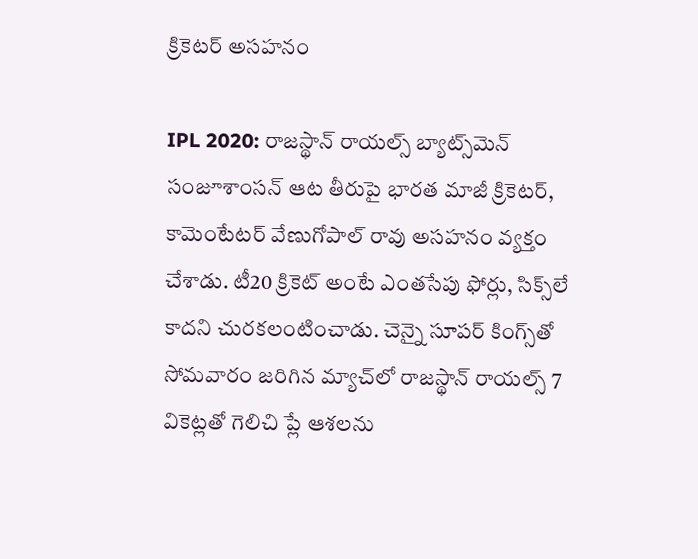క్రికెటర్ అస‌హ‌నం

IPL 2020: రాజస్థాన్ రాయల్స్ బ్యాట్స్‌మెన్ సంజూశాంసన్ ఆట తీరుపై భారత మాజీ క్రికెటర్, కామెంటేటర్ వేణుగోపాల్ రావు అసహనం వ్యక్తం చేశాడు. టీ20 క్రికెట్ అంటే ఎంతసేపు ఫోర్లు, సిక్స్‌లే కాదని చురకలంటించాడు. చెన్నై సూపర్ కింగ్స్‌తో సోమవారం జరిగిన మ్యాచ్‌లో రాజస్థాన్ రాయల్స్ 7 వికెట్లతో గెలిచి ప్లే ఆశలను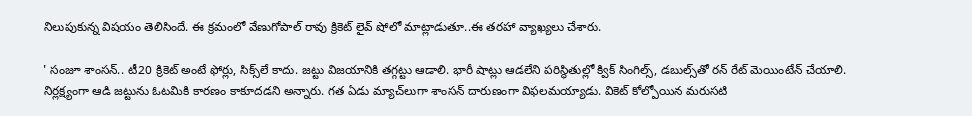నిలుపుకున్న విషయం తెలిసిందే. ఈ క్రమంలో వేణుగోపాల్ రావు క్రికెట్ లైవ్ షోలో మాట్లాడుతూ..ఈ తరహా వ్యాఖ్యలు చేశారు.

' సంజూ శాంసన్.. టీ20 క్రికెట్ అంటే ఫోర్లు, సిక్స్‌లే కాదు. జట్టు విజయానికి తగ్గట్టు ఆడాలి. భారీ షాట్లు ఆడలేని పరిస్థితుల్లో క్విక్ సింగిల్స్, డబుల్స్‌తో రన్ రేట్ మెయింటేన్ చేయాలి. నిర్లక్ష్యంగా ఆడి జ‌ట్టును ఓటమికి కార‌ణం కాకూద‌డ‌ని అన్నారు. గత ఏడు మ్యాచ్‌లుగా శాంసన్ దారుణంగా విఫలమయ్యాడు. వికెట్ కోల్పోయిన మరుసటి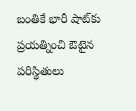బంతికే భారీ షాట్‌కు ప్రయత్నించి ఔటైన పరిస్థితులు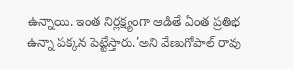ఉన్నాయి. ఇంత నిర్లక్ష్యంగా ఆడితే ఏంత ప్రతిభ ఉన్నా పక్కన పెట్టేస్తారు.'అని వేణుగోపాల్ రావు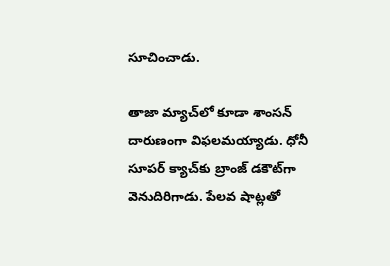సూచించాడు.

తాజా మ్యాచ్‌లో కూడా శాంసన్ దారుణంగా విఫలమయ్యాడు. ధోనీ సూపర్ క్యాచ్‌కు బ్రాంజ్ డకౌట్‌గా వెనుదిరిగాడు. పేలవ షాట్లతో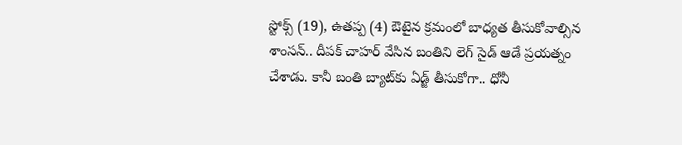స్టోక్స్‌ (19), ఉతప్ప (4) ఔటైన క్రమంలో బాధ్యత తీసుకోవాల్సిన శాంసన్.. దీపక్ చాహర్ వేసిన బంతిని లెగ్ సైడ్ ఆడే ప్రయత్నం చేశాడు. కానీ బంతి బ్యాట్‌కు ఏడ్జ్ తీసుకోగా.. ధోనీ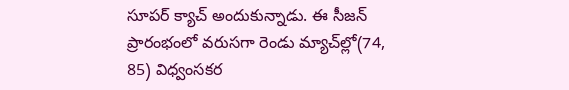సూపర్ క్యాచ్ అందుకున్నాడు. ఈ సీజన్ ప్రారంభంలో వరుసగా రెండు మ్యాచ్‌ల్లో(74, 85) విధ్వంసకర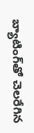బ్యాటింగ్‌తో చెలరేగిన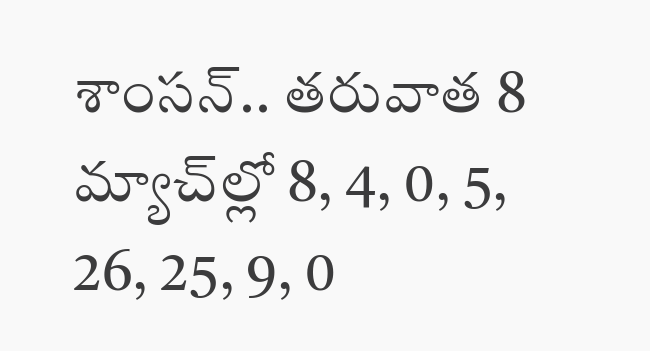శాంసన్.. త‌రువాత 8 మ్యాచ్‌ల్లో 8, 4, 0, 5, 26, 25, 9, 0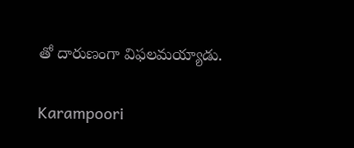తో దారుణంగా విఫలమయ్యాడు.

Karampoori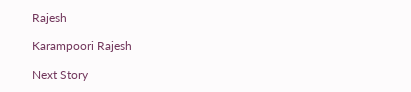Rajesh

Karampoori Rajesh

Next Story